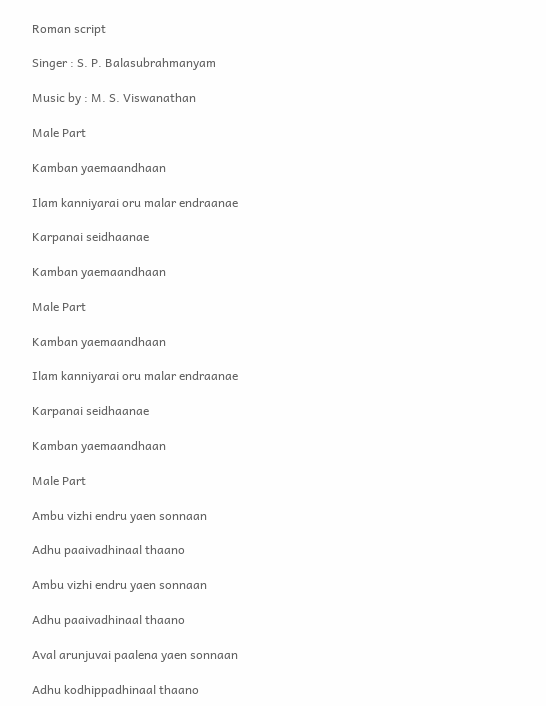Roman script

Singer : S. P. Balasubrahmanyam

Music by : M. S. Viswanathan

Male Part

Kamban yaemaandhaan

Ilam kanniyarai oru malar endraanae

Karpanai seidhaanae

Kamban yaemaandhaan

Male Part

Kamban yaemaandhaan

Ilam kanniyarai oru malar endraanae

Karpanai seidhaanae

Kamban yaemaandhaan

Male Part

Ambu vizhi endru yaen sonnaan

Adhu paaivadhinaal thaano

Ambu vizhi endru yaen sonnaan

Adhu paaivadhinaal thaano

Aval arunjuvai paalena yaen sonnaan

Adhu kodhippadhinaal thaano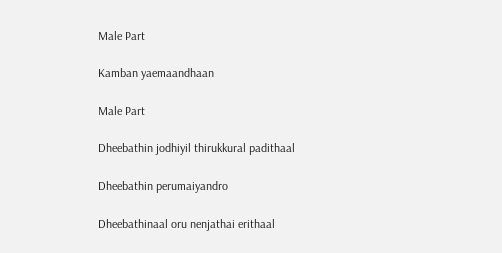Male Part

Kamban yaemaandhaan

Male Part

Dheebathin jodhiyil thirukkural padithaal

Dheebathin perumaiyandro

Dheebathinaal oru nenjathai erithaal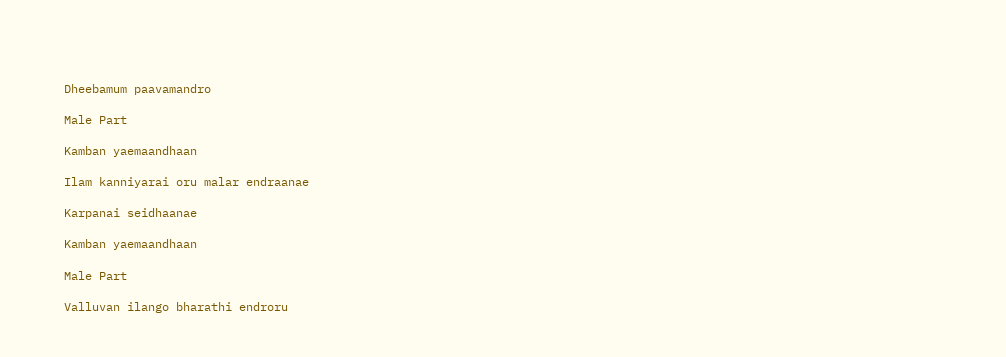Dheebamum paavamandro

Male Part

Kamban yaemaandhaan

Ilam kanniyarai oru malar endraanae

Karpanai seidhaanae

Kamban yaemaandhaan

Male Part

Valluvan ilango bharathi endroru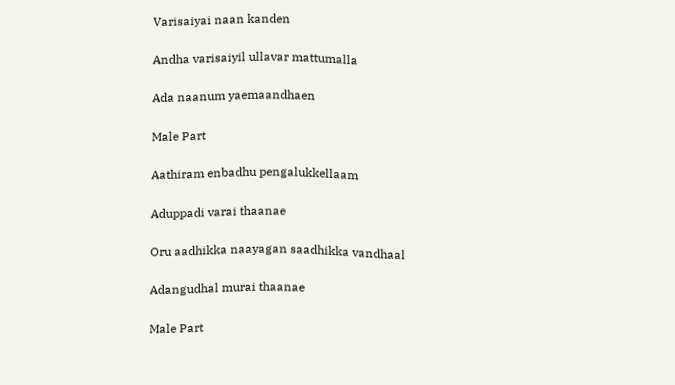Varisaiyai naan kanden

Andha varisaiyil ullavar mattumalla

Ada naanum yaemaandhaen

Male Part

Aathiram enbadhu pengalukkellaam

Aduppadi varai thaanae

Oru aadhikka naayagan saadhikka vandhaal

Adangudhal murai thaanae

Male Part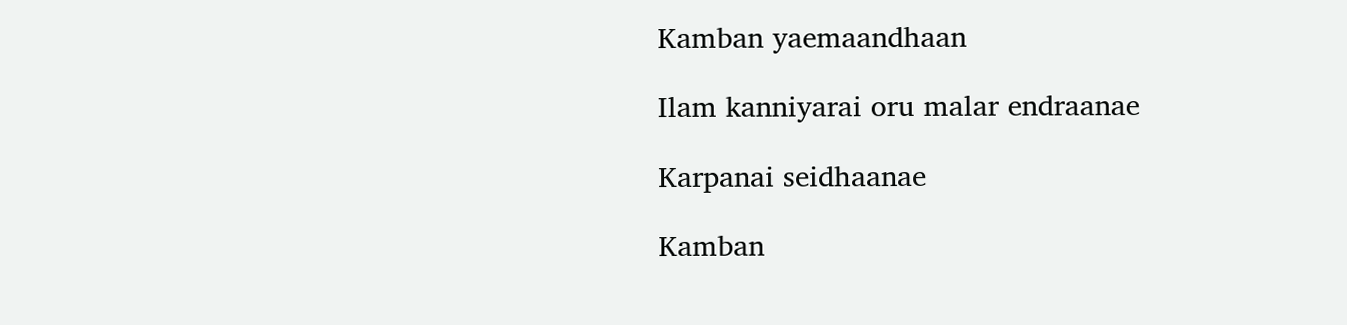Kamban yaemaandhaan

Ilam kanniyarai oru malar endraanae

Karpanai seidhaanae

Kamban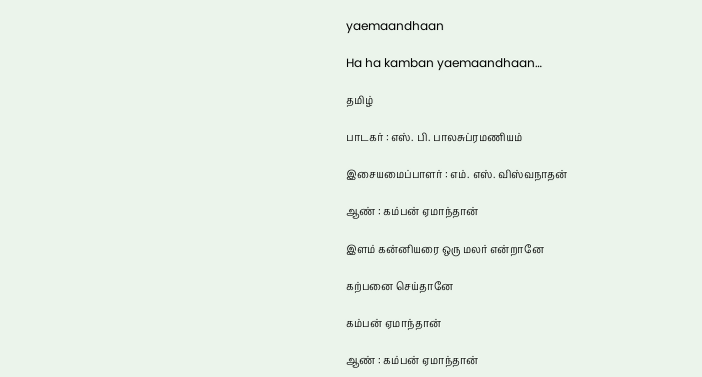yaemaandhaan

Ha ha kamban yaemaandhaan…

தமிழ்

பாடகர் : எஸ். பி. பாலசுப்ரமணியம்

இசையமைப்பாளர் : எம். எஸ். விஸ்வநாதன்

ஆண் : கம்பன் ஏமாந்தான்

இளம் கன்னியரை ஒரு மலர் என்றானே

கற்பனை செய்தானே

கம்பன் ஏமாந்தான்

ஆண் : கம்பன் ஏமாந்தான்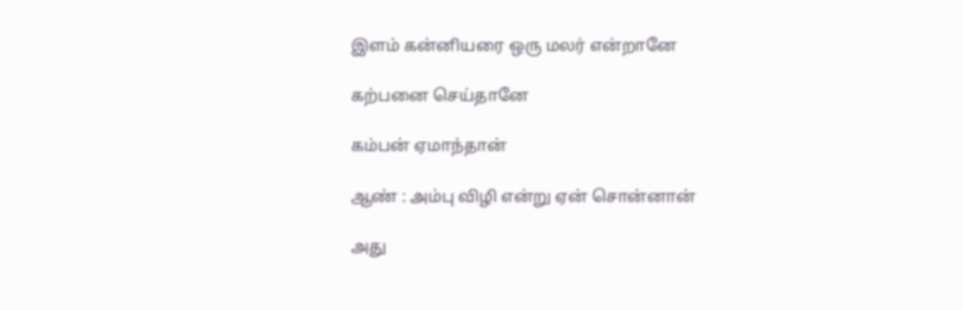இளம் கன்னியரை ஒரு மலர் என்றானே

கற்பனை செய்தானே

கம்பன் ஏமாந்தான்

ஆண் : அம்பு விழி என்று ஏன் சொன்னான்

அது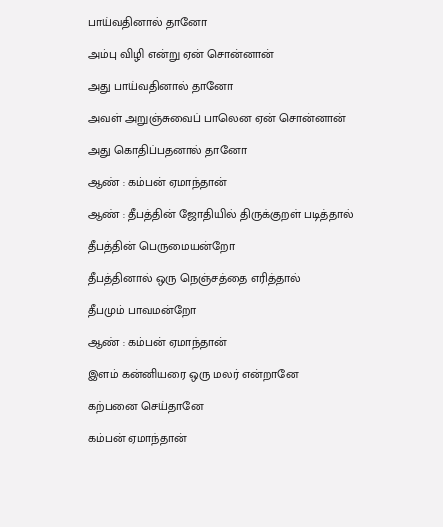பாய்வதினால் தானோ

அம்பு விழி என்று ஏன் சொன்னான்

அது பாய்வதினால் தானோ

அவள் அறுஞ்சுவைப் பாலென ஏன் சொன்னான்

அது கொதிப்பதனால் தானோ

ஆண் : கம்பன் ஏமாந்தான்

ஆண் : தீபத்தின் ஜோதியில் திருக்குறள் படித்தால்

தீபத்தின் பெருமையன்றோ

தீபத்தினால் ஒரு நெஞ்சத்தை எரித்தால்

தீபமும் பாவமன்றோ

ஆண் : கம்பன் ஏமாந்தான்

இளம் கன்னியரை ஒரு மலர் என்றானே

கற்பனை செய்தானே

கம்பன் ஏமாந்தான்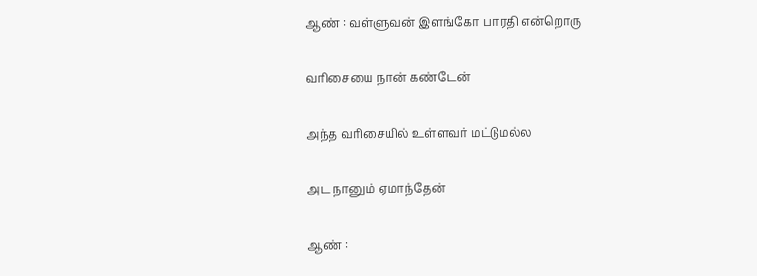ஆண் : வள்ளுவன் இளங்கோ பாரதி என்றொரு

வரிசையை நான் கண்டேன்

அந்த வரிசையில் உள்ளவர் மட்டுமல்ல

அட நானும் ஏமாந்தேன்

ஆண் :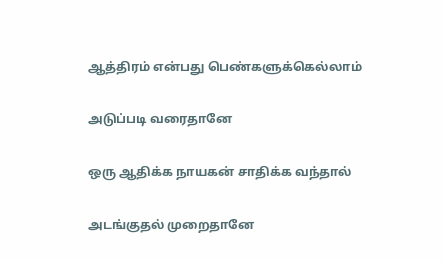ஆத்திரம் என்பது பெண்களுக்கெல்லாம்

அடுப்படி வரைதானே

ஒரு ஆதிக்க நாயகன் சாதிக்க வந்தால்

அடங்குதல் முறைதானே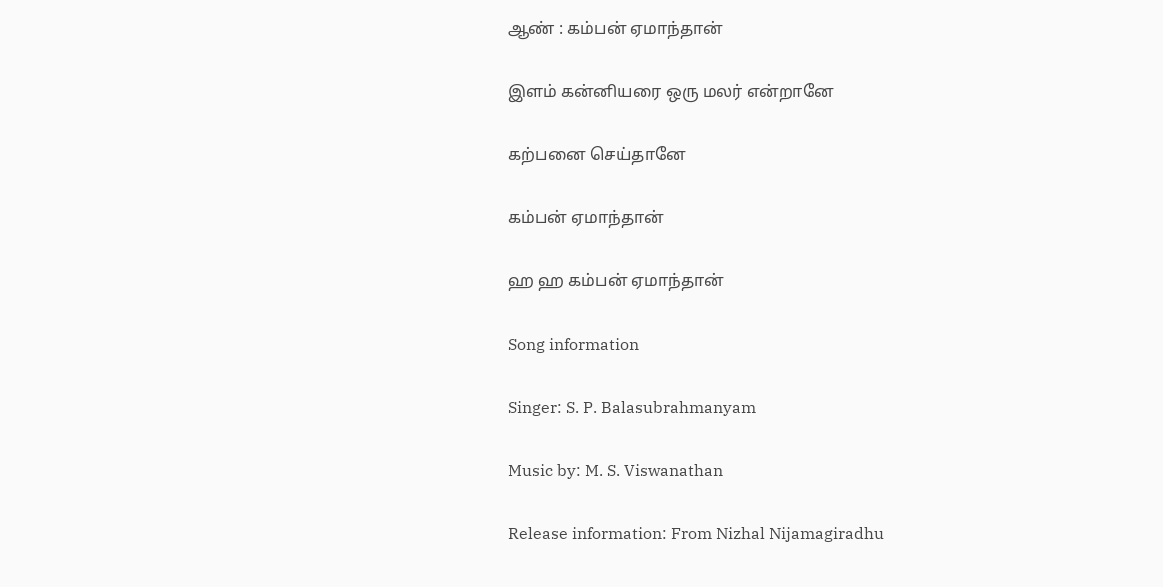ஆண் : கம்பன் ஏமாந்தான்

இளம் கன்னியரை ஒரு மலர் என்றானே

கற்பனை செய்தானே

கம்பன் ஏமாந்தான்

ஹ ஹ கம்பன் ஏமாந்தான்

Song information

Singer: S. P. Balasubrahmanyam

Music by: M. S. Viswanathan

Release information: From Nizhal Nijamagiradhu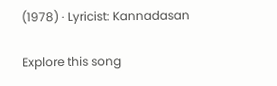(1978) · Lyricist: Kannadasan

Explore this song